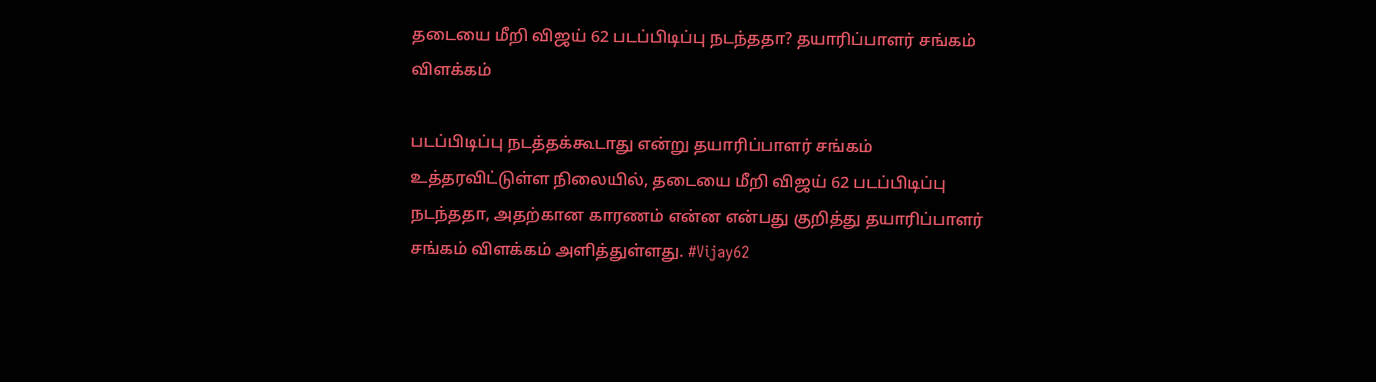தடையை மீறி விஜய் 62 படப்பிடிப்பு நடந்ததா? தயாரிப்பாளர் சங்கம் விளக்கம்

படப்பிடிப்பு நடத்தக்கூடாது என்று தயாரிப்பாளர் சங்கம் உத்தரவிட்டுள்ள நிலையில், தடையை மீறி விஜய் 62 படப்பிடிப்பு நடந்ததா, அதற்கான காரணம் என்ன என்பது குறித்து தயாரிப்பாளர் சங்கம் விளக்கம் அளித்துள்ளது. #Vijay62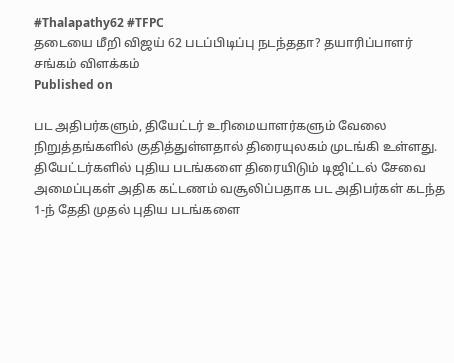#Thalapathy62 #TFPC
தடையை மீறி விஜய் 62 படப்பிடிப்பு நடந்ததா? தயாரிப்பாளர் சங்கம் விளக்கம்
Published on

பட அதிபர்களும், தியேட்டர் உரிமையாளர்களும் வேலை நிறுத்தங்களில் குதித்துள்ளதால் திரையுலகம் முடங்கி உள்ளது. தியேட்டர்களில் புதிய படங்களை திரையிடும் டிஜிட்டல் சேவை அமைப்புகள் அதிக கட்டணம் வசூலிப்பதாக பட அதிபர்கள் கடந்த 1-ந் தேதி முதல் புதிய படங்களை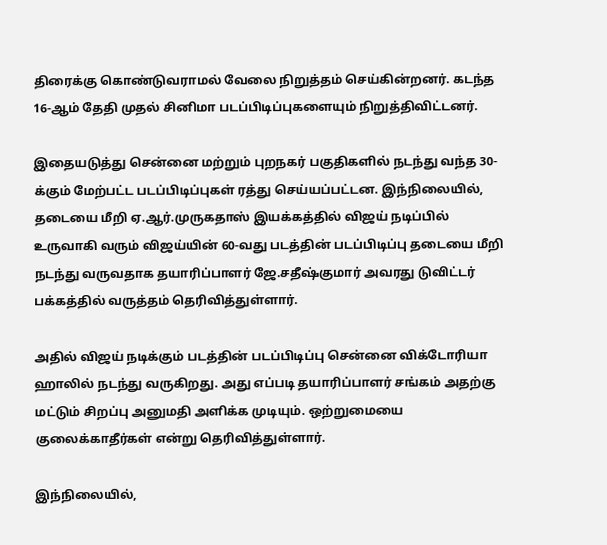திரைக்கு கொண்டுவராமல் வேலை நிறுத்தம் செய்கின்றனர். கடந்த 16-ஆம் தேதி முதல் சினிமா படப்பிடிப்புகளையும் நிறுத்திவிட்டனர்.

இதையடுத்து சென்னை மற்றும் புறநகர் பகுதிகளில் நடந்து வந்த 30-க்கும் மேற்பட்ட படப்பிடிப்புகள் ரத்து செய்யப்பட்டன. இந்நிலையில், தடையை மீறி ஏ.ஆர்.முருகதாஸ் இயக்கத்தில் விஜய் நடிப்பில் உருவாகி வரும் விஜய்யின் 60-வது படத்தின் படப்பிடிப்பு தடையை மீறி நடந்து வருவதாக தயாரிப்பாளர் ஜே.சதீஷ்குமார் அவரது டுவிட்டர் பக்கத்தில் வருத்தம் தெரிவித்துள்ளார்.

அதில் விஜய் நடிக்கும் படத்தின் படப்பிடிப்பு சென்னை விக்டோரியா ஹாலில் நடந்து வருகிறது. அது எப்படி தயாரிப்பாளர் சங்கம் அதற்கு மட்டும் சிறப்பு அனுமதி அளிக்க முடியும். ஒற்றுமையை குலைக்காதீர்கள் என்று தெரிவித்துள்ளார்.

இந்நிலையில்,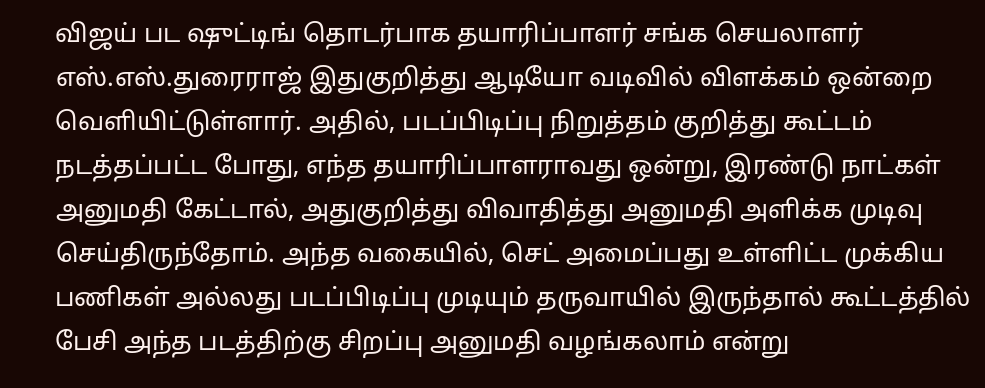விஜய் பட ஷுட்டிங் தொடர்பாக தயாரிப்பாளர் சங்க செயலாளர் எஸ்.எஸ்.துரைராஜ் இதுகுறித்து ஆடியோ வடிவில் விளக்கம் ஒன்றை வெளியிட்டுள்ளார். அதில், படப்பிடிப்பு நிறுத்தம் குறித்து கூட்டம் நடத்தப்பட்ட போது, எந்த தயாரிப்பாளராவது ஒன்று, இரண்டு நாட்கள் அனுமதி கேட்டால், அதுகுறித்து விவாதித்து அனுமதி அளிக்க முடிவு செய்திருந்தோம். அந்த வகையில், செட் அமைப்பது உள்ளிட்ட முக்கிய பணிகள் அல்லது படப்பிடிப்பு முடியும் தருவாயில் இருந்தால் கூட்டத்தில் பேசி அந்த படத்திற்கு சிறப்பு அனுமதி வழங்கலாம் என்று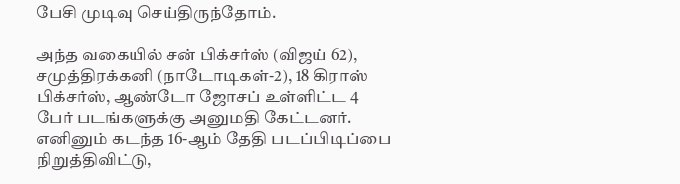பேசி முடிவு செய்திருந்தோம்.

அந்த வகையில் சன் பிக்சர்ஸ் (விஜய் 62), சமுத்திரக்கனி (நாடோடிகள்-2), 18 கிராஸ் பிக்சர்ஸ், ஆண்டோ ஜோசப் உள்ளிட்ட 4 பேர் படங்களுக்கு அனுமதி கேட்டனர். எனினும் கடந்த 16-ஆம் தேதி படப்பிடிப்பை நிறுத்திவிட்டு,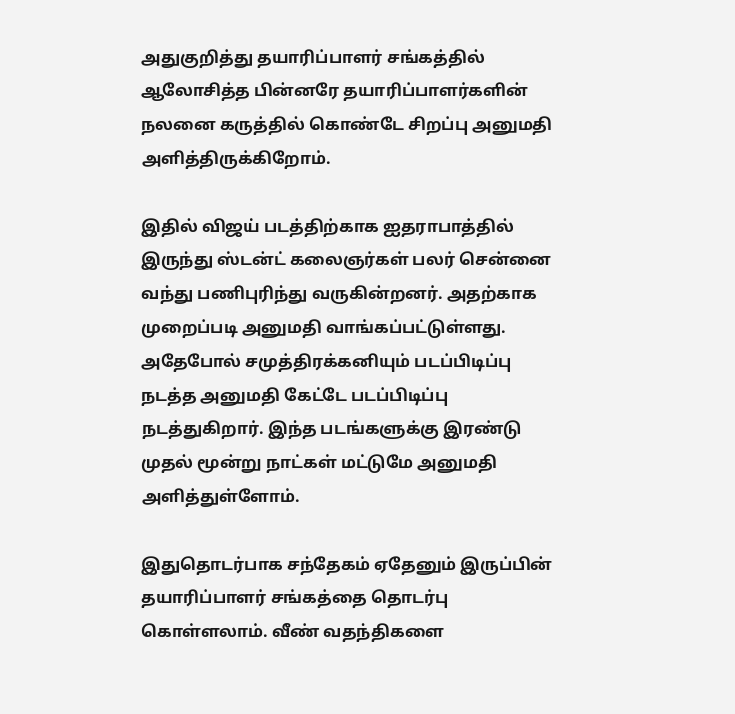அதுகுறித்து தயாரிப்பாளர் சங்கத்தில் ஆலோசித்த பின்னரே தயாரிப்பாளர்களின் நலனை கருத்தில் கொண்டே சிறப்பு அனுமதி அளித்திருக்கிறோம்.

இதில் விஜய் படத்திற்காக ஐதராபாத்தில் இருந்து ஸ்டன்ட் கலைஞர்கள் பலர் சென்னை வந்து பணிபுரிந்து வருகின்றனர். அதற்காக முறைப்படி அனுமதி வாங்கப்பட்டுள்ளது. அதேபோல் சமுத்திரக்கனியும் படப்பிடிப்பு நடத்த அனுமதி கேட்டே படப்பிடிப்பு நடத்துகிறார். இந்த படங்களுக்கு இரண்டு முதல் மூன்று நாட்கள் மட்டுமே அனுமதி அளித்துள்ளோம்.

இதுதொடர்பாக சந்தேகம் ஏதேனும் இருப்பின் தயாரிப்பாளர் சங்கத்தை தொடர்பு கொள்ளலாம். வீண் வதந்திகளை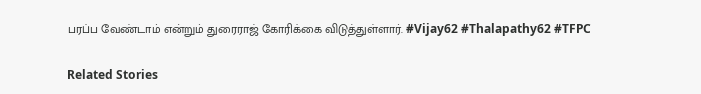பரப்ப வேண்டாம் என்றும் துரைராஜ் கோரிக்கை விடுத்துள்ளார். #Vijay62 #Thalapathy62 #TFPC

Related Stories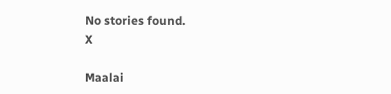No stories found.
X

Maalai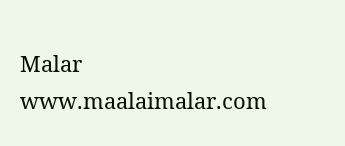Malar
www.maalaimalar.com